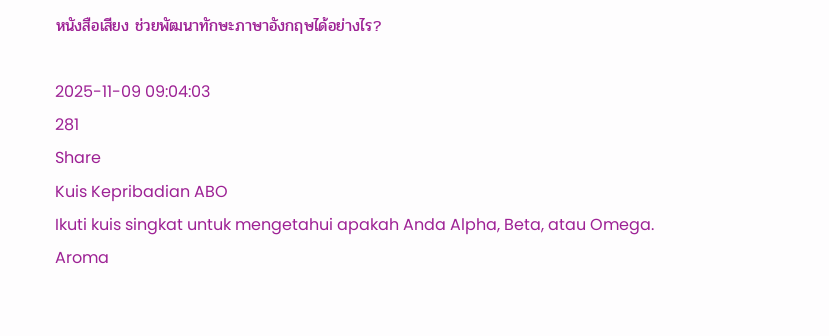หนังสือเสียง ช่วยพัฒนาทักษะภาษาอังกฤษได้อย่างไร?

2025-11-09 09:04:03
281
Share
Kuis Kepribadian ABO
Ikuti kuis singkat untuk mengetahui apakah Anda Alpha, Beta, atau Omega.
Aroma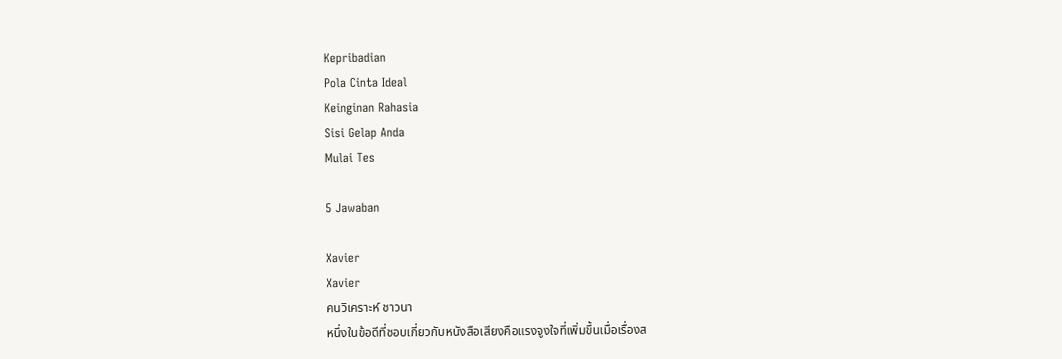Kepribadian
Pola Cinta Ideal
Keinginan Rahasia
Sisi Gelap Anda
Mulai Tes

5 Jawaban

Xavier
Xavier
คนวิเคราะห์ ชาวนา
หนึ่งในข้อดีที่ชอบเกี่ยวกับหนังสือเสียงคือแรงจูงใจที่เพิ่มขึ้นเมื่อเรื่องส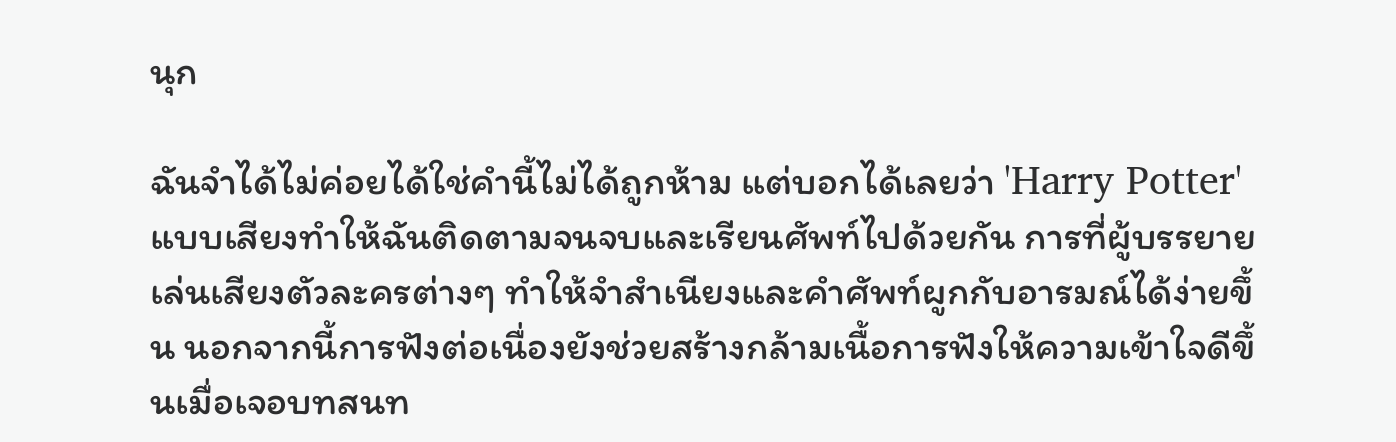นุก

ฉันจำได้ไม่ค่อยได้ใช่คำนี้ไม่ได้ถูกห้าม แต่บอกได้เลยว่า 'Harry Potter' แบบเสียงทำให้ฉันติดตามจนจบและเรียนศัพท์ไปด้วยกัน การที่ผู้บรรยายเล่นเสียงตัวละครต่างๆ ทำให้จำสำเนียงและคำศัพท์ผูกกับอารมณ์ได้ง่ายขึ้น นอกจากนี้การฟังต่อเนื่องยังช่วยสร้างกล้ามเนื้อการฟังให้ความเข้าใจดีขึ้นเมื่อเจอบทสนท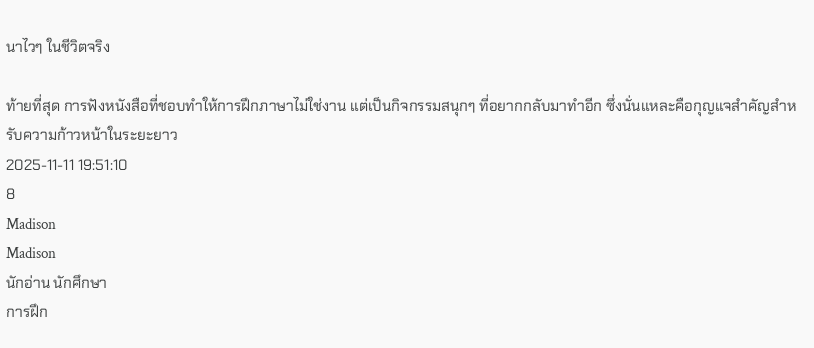นาไวๆ ในชีวิตจริง

ท้ายที่สุด การฟังหนังสือที่ชอบทำให้การฝึกภาษาไม่ใช่งาน แต่เป็นกิจกรรมสนุกๆ ที่อยากกลับมาทำอีก ซึ่งนั่นแหละคือกุญแจสำคัญสำหรับความก้าวหน้าในระยะยาว
2025-11-11 19:51:10
8
Madison
Madison
นักอ่าน นักศึกษา
การฝึก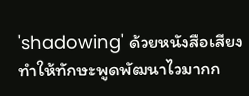'shadowing' ด้วยหนังสือเสียงทำให้ทักษะพูดพัฒนาไวมากก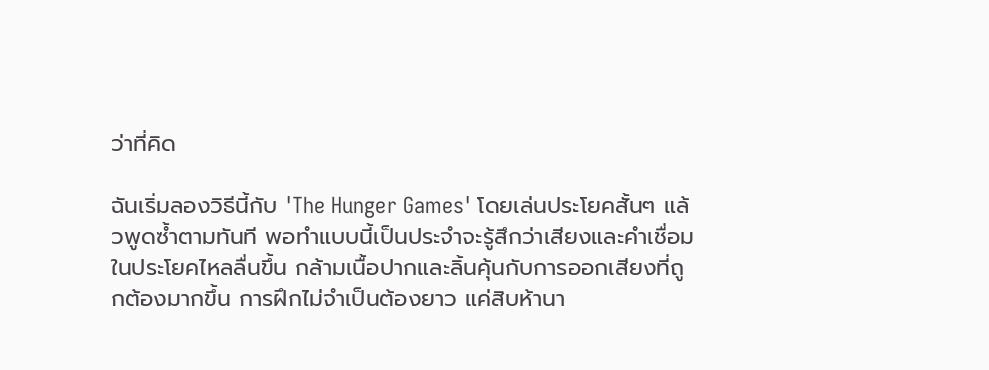ว่าที่คิด

ฉันเริ่มลองวิธีนี้กับ 'The Hunger Games' โดยเล่นประโยคสั้นๆ แล้วพูดซ้ำตามทันที พอทำแบบนี้เป็นประจำจะรู้สึกว่าเสียงและคำเชื่อมในประโยคไหลลื่นขึ้น กล้ามเนื้อปากและลิ้นคุ้นกับการออกเสียงที่ถูกต้องมากขึ้น การฝึกไม่จำเป็นต้องยาว แค่สิบห้านา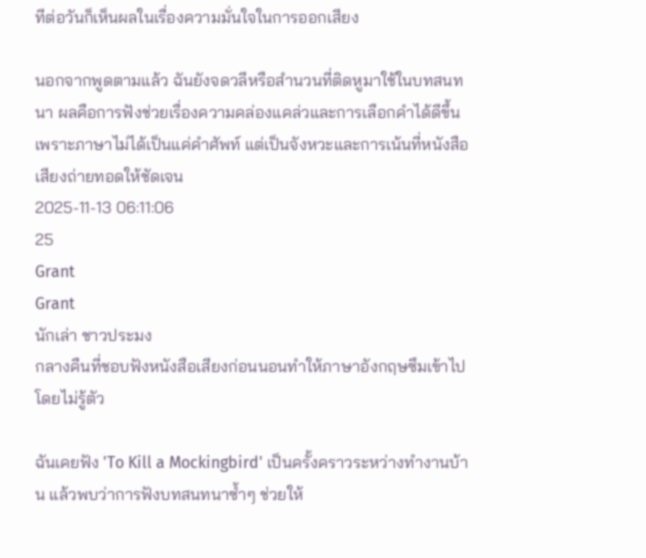ทีต่อวันก็เห็นผลในเรื่องความมั่นใจในการออกเสียง

นอกจากพูดตามแล้ว ฉันยังจดวลีหรือสำนวนที่ติดหูมาใช้ในบทสนทนา ผลคือการฟังช่วยเรื่องความคล่องแคล่วและการเลือกคำได้ดีขึ้น เพราะภาษาไม่ได้เป็นแค่คำศัพท์ แต่เป็นจังหวะและการเน้นที่หนังสือเสียงถ่ายทอดให้ชัดเจน
2025-11-13 06:11:06
25
Grant
Grant
นักเล่า ชาวประมง
กลางคืนที่ชอบฟังหนังสือเสียงก่อนนอนทำให้ภาษาอังกฤษซึมเข้าไปโดยไม่รู้ตัว

ฉันเคยฟัง 'To Kill a Mockingbird' เป็นครั้งคราวระหว่างทำงานบ้าน แล้วพบว่าการฟังบทสนทนาซ้ำๆ ช่วยให้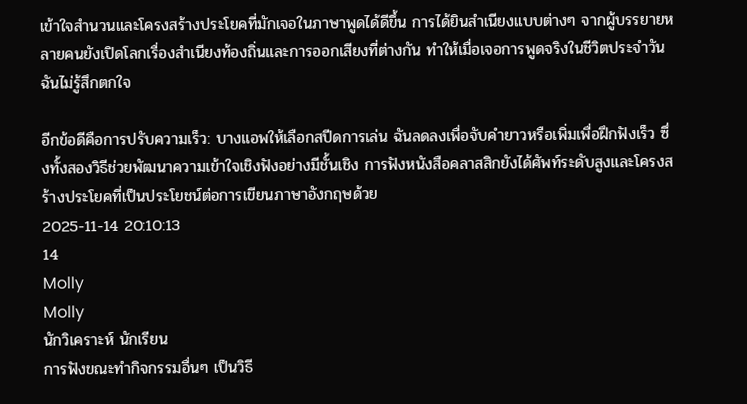เข้าใจสำนวนและโครงสร้างประโยคที่มักเจอในภาษาพูดได้ดีขึ้น การได้ยินสำเนียงแบบต่างๆ จากผู้บรรยายหลายคนยังเปิดโลกเรื่องสำเนียงท้องถิ่นและการออกเสียงที่ต่างกัน ทำให้เมื่อเจอการพูดจริงในชีวิตประจำวัน ฉันไม่รู้สึกตกใจ

อีกข้อดีคือการปรับความเร็ว: บางแอพให้เลือกสปีดการเล่น ฉันลดลงเพื่อจับคำยาวหรือเพิ่มเพื่อฝึกฟังเร็ว ซึ่งทั้งสองวิธีช่วยพัฒนาความเข้าใจเชิงฟังอย่างมีชั้นเชิง การฟังหนังสือคลาสสิกยังได้ศัพท์ระดับสูงและโครงสร้างประโยคที่เป็นประโยชน์ต่อการเขียนภาษาอังกฤษด้วย
2025-11-14 20:10:13
14
Molly
Molly
นักวิเคราะห์ นักเรียน
การฟังขณะทำกิจกรรมอื่นๆ เป็นวิธี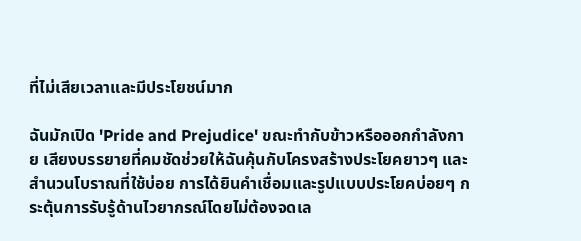ที่ไม่เสียเวลาและมีประโยชน์มาก

ฉันมักเปิด 'Pride and Prejudice' ขณะทำกับข้าวหรือออกกำลังกาย เสียงบรรยายที่คมชัดช่วยให้ฉันคุ้นกับโครงสร้างประโยคยาวๆ และสำนวนโบราณที่ใช้บ่อย การได้ยินคำเชื่อมและรูปแบบประโยคบ่อยๆ กระตุ้นการรับรู้ด้านไวยากรณ์โดยไม่ต้องจดเล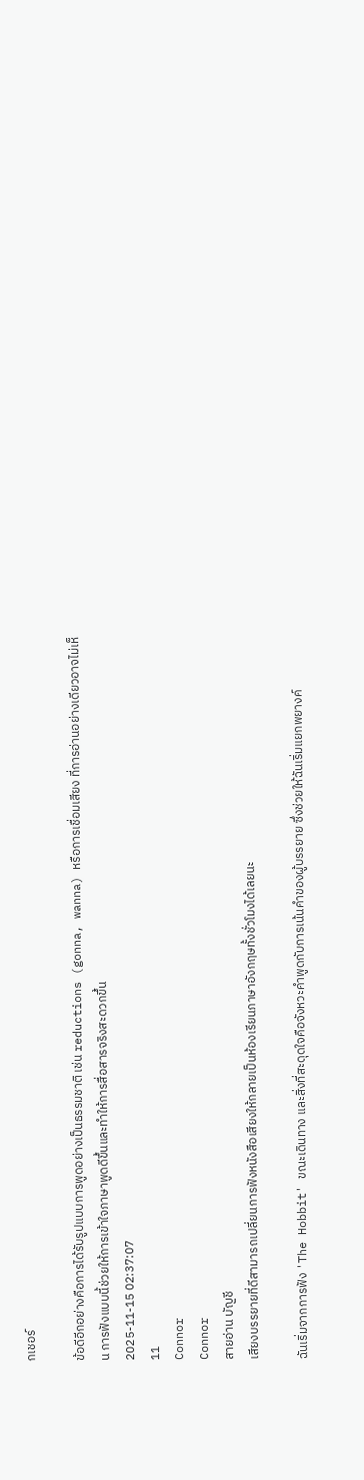กเชอร์

ข้อดีอีกอย่างคือการได้รับรูปแบบการพูดอย่างเป็นธรรมชาติ เช่น reductions (gonna, wanna) หรือการเชื่อมเสียง ที่การอ่านอย่างเดียวอาจไม่เห็น การฟังแบบนี้ช่วยให้การเข้าใจภาษาพูดดีขึ้นและทำให้การสื่อสารจริงสะดวกขึ้น
2025-11-15 02:37:07
11
Connor
Connor
สายอ่าน บัญชี
เสียงบรรยายที่ดีสามารถเปลี่ยนการฟังหนังสือเสียงให้กลายเป็นห้องเรียนภาษาอังกฤษทั้งชั่วโมงได้เลยนะ

ฉันเริ่มจากการฟัง 'The Hobbit' ขณะเดินทาง และสิ่งที่สะดุดใจคือจังหวะคำพูดกับการเน้นคำของผู้บรรยาย ซึ่งช่วยให้ฉันเริ่มแยกพยางค์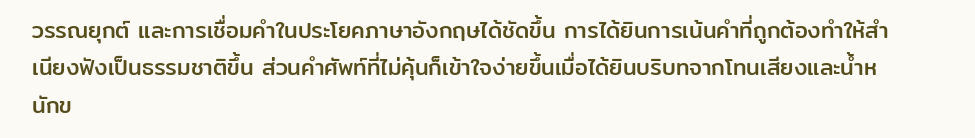วรรณยุกต์ และการเชื่อมคำในประโยคภาษาอังกฤษได้ชัดขึ้น การได้ยินการเน้นคำที่ถูกต้องทำให้สำเนียงฟังเป็นธรรมชาติขึ้น ส่วนคำศัพท์ที่ไม่คุ้นก็เข้าใจง่ายขึ้นเมื่อได้ยินบริบทจากโทนเสียงและน้ำหนักข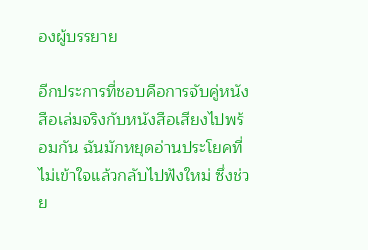องผู้บรรยาย

อีกประการที่ชอบคือการจับคู่หนังสือเล่มจริงกับหนังสือเสียงไปพร้อมกัน ฉันมักหยุดอ่านประโยคที่ไม่เข้าใจแล้วกลับไปฟังใหม่ ซึ่งช่วย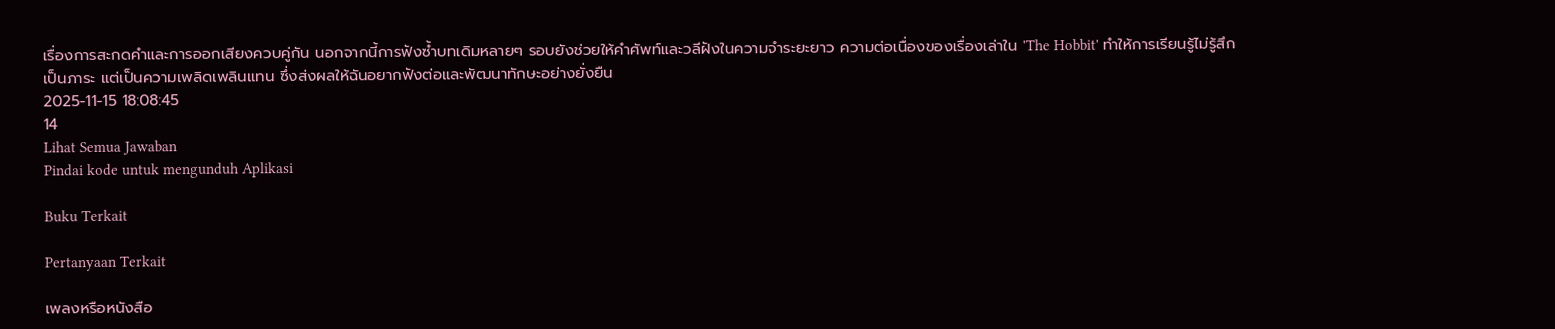เรื่องการสะกดคำและการออกเสียงควบคู่กัน นอกจากนี้การฟังซ้ำบทเดิมหลายๆ รอบยังช่วยให้คำศัพท์และวลีฝังในความจำระยะยาว ความต่อเนื่องของเรื่องเล่าใน 'The Hobbit' ทำให้การเรียนรู้ไม่รู้สึกเป็นภาระ แต่เป็นความเพลิดเพลินแทน ซึ่งส่งผลให้ฉันอยากฟังต่อและพัฒนาทักษะอย่างยั่งยืน
2025-11-15 18:08:45
14
Lihat Semua Jawaban
Pindai kode untuk mengunduh Aplikasi

Buku Terkait

Pertanyaan Terkait

เพลงหรือหนังสือ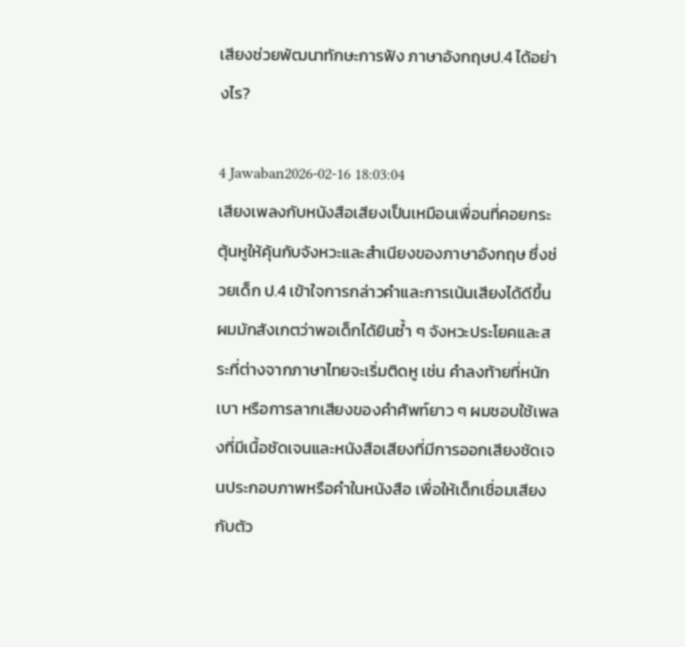เสียงช่วยพัฒนาทักษะการฟัง ภาษาอังกฤษป.4 ได้อย่างไร?

4 Jawaban2026-02-16 18:03:04
เสียงเพลงกับหนังสือเสียงเป็นเหมือนเพื่อนที่คอยกระตุ้นหูให้คุ้นกับจังหวะและสำเนียงของภาษาอังกฤษ ซึ่งช่วยเด็ก ป.4 เข้าใจการกล่าวคำและการเน้นเสียงได้ดีขึ้น ผมมักสังเกตว่าพอเด็กได้ยินซ้ำ ๆ จังหวะประโยคและสระที่ต่างจากภาษาไทยจะเริ่มติดหู เช่น คำลงท้ายที่หนักเบา หรือการลากเสียงของคำศัพท์ยาว ๆ ผมชอบใช้เพลงที่มีเนื้อชัดเจนและหนังสือเสียงที่มีการออกเสียงชัดเจนประกอบภาพหรือคำในหนังสือ เพื่อให้เด็กเชื่อมเสียงกับตัว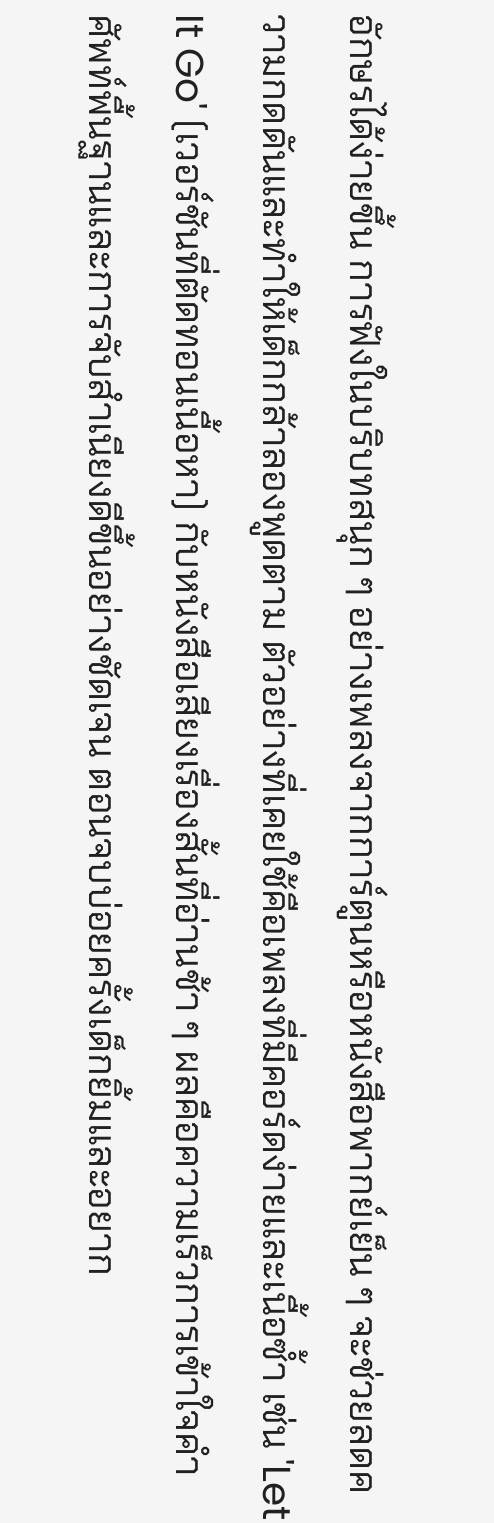อักษรได้ง่ายขึ้น การฟังในบริบทสนุก ๆ อย่างเพลงจากการ์ตูนหรือหนังสือพากย์เย็น ๆ จะช่วยลดความกดดันและทำให้เด็กกล้าลองพูดตาม ตัวอย่างที่เคยใช้คือเพลงที่มีคอร์ดง่ายและเนื้อซ้ำ เช่น 'Let It Go' (เวอร์ชันที่ตัดทอนเนื้อหา) กับหนังสือเสียงเรื่องสั้นที่อ่านช้า ๆ ผลคือความเร็วการเข้าใจคำศัพท์พื้นฐานและการจับสำเนียงดีขึ้นอย่างชัดเจน ตอนจบบ่อยครั้งเด็กยิ้มและอยาก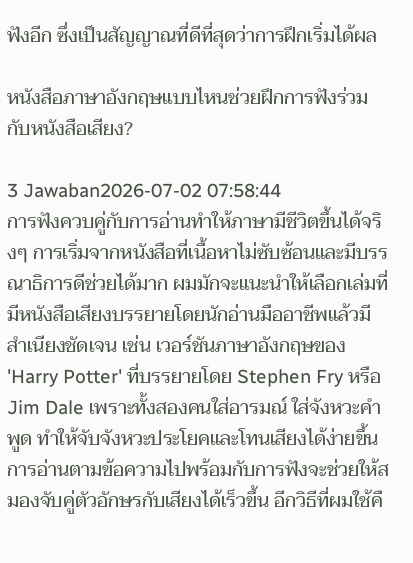ฟังอีก ซึ่งเป็นสัญญาณที่ดีที่สุดว่าการฝึกเริ่มได้ผล

หนังสือภาษาอังกฤษแบบไหนช่วยฝึกการฟังร่วมกับหนังสือเสียง?

3 Jawaban2026-07-02 07:58:44
การฟังควบคู่กับการอ่านทำให้ภาษามีชีวิตขึ้นได้จริงๆ การเริ่มจากหนังสือที่เนื้อหาไม่ซับซ้อนและมีบรรณาธิการดีช่วยได้มาก ผมมักจะแนะนำให้เลือกเล่มที่มีหนังสือเสียงบรรยายโดยนักอ่านมืออาชีพแล้วมีสำเนียงชัดเจน เช่น เวอร์ชันภาษาอังกฤษของ 'Harry Potter' ที่บรรยายโดย Stephen Fry หรือ Jim Dale เพราะทั้งสองคนใส่อารมณ์ ใส่จังหวะคำพูด ทำให้จับจังหวะประโยคและโทนเสียงได้ง่ายขึ้น การอ่านตามข้อความไปพร้อมกับการฟังจะช่วยให้สมองจับคู่ตัวอักษรกับเสียงได้เร็วขึ้น อีกวิธีที่ผมใช้คื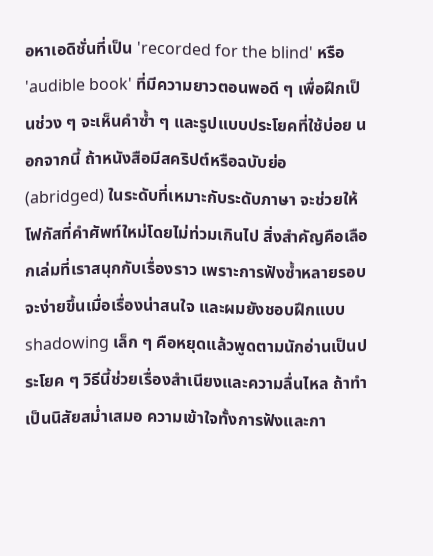อหาเอดิชั่นที่เป็น 'recorded for the blind' หรือ 'audible book' ที่มีความยาวตอนพอดี ๆ เพื่อฝึกเป็นช่วง ๆ จะเห็นคำซ้ำ ๆ และรูปแบบประโยคที่ใช้บ่อย นอกจากนี้ ถ้าหนังสือมีสคริปต์หรือฉบับย่อ (abridged) ในระดับที่เหมาะกับระดับภาษา จะช่วยให้โฟกัสที่คำศัพท์ใหม่โดยไม่ท่วมเกินไป สิ่งสำคัญคือเลือกเล่มที่เราสนุกกับเรื่องราว เพราะการฟังซ้ำหลายรอบจะง่ายขึ้นเมื่อเรื่องน่าสนใจ และผมยังชอบฝึกแบบ shadowing เล็ก ๆ คือหยุดแล้วพูดตามนักอ่านเป็นประโยค ๆ วิธีนี้ช่วยเรื่องสำเนียงและความลื่นไหล ถ้าทำเป็นนิสัยสม่ำเสมอ ความเข้าใจทั้งการฟังและกา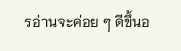รอ่านจะค่อย ๆ ดีขึ้นอ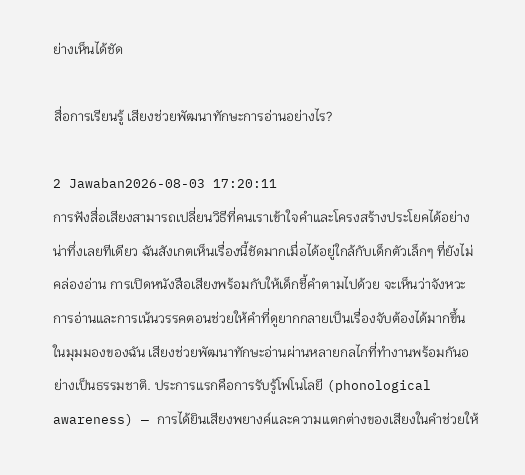ย่างเห็นได้ชัด

สื่อการเรียนรู้ เสียงช่วยพัฒนาทักษะการอ่านอย่างไร?

2 Jawaban2026-08-03 17:20:11
การฟังสื่อเสียงสามารถเปลี่ยนวิธีที่คนเราเข้าใจคำและโครงสร้างประโยคได้อย่างน่าทึ่งเลยทีเดียว ฉันสังเกตเห็นเรื่องนี้ชัดมากเมื่อได้อยู่ใกล้กับเด็กตัวเล็กๆ ที่ยังไม่คล่องอ่าน การเปิดหนังสือเสียงพร้อมกับให้เด็กชี้คำตามไปด้วย จะเห็นว่าจังหวะการอ่านและการเน้นวรรคตอนช่วยให้คำที่ดูยากกลายเป็นเรื่องจับต้องได้มากขึ้น ในมุมมองของฉัน เสียงช่วยพัฒนาทักษะอ่านผ่านหลายกลไกที่ทำงานพร้อมกันอย่างเป็นธรรมชาติ. ประการแรกคือการรับรู้โฟโนโลยี (phonological awareness) — การได้ยินเสียงพยางค์และความแตกต่างของเสียงในคำช่วยให้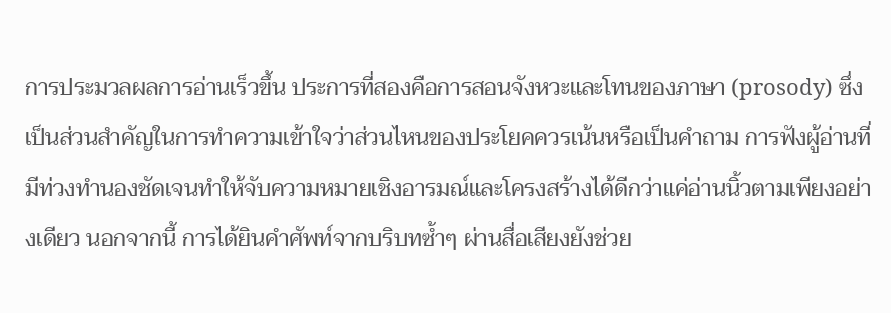การประมวลผลการอ่านเร็วขึ้น ประการที่สองคือการสอนจังหวะและโทนของภาษา (prosody) ซึ่งเป็นส่วนสำคัญในการทำความเข้าใจว่าส่วนไหนของประโยคควรเน้นหรือเป็นคำถาม การฟังผู้อ่านที่มีท่วงทำนองชัดเจนทำให้จับความหมายเชิงอารมณ์และโครงสร้างได้ดีกว่าแค่อ่านนิ้วตามเพียงอย่างเดียว นอกจากนี้ การได้ยินคำศัพท์จากบริบทซ้ำๆ ผ่านสื่อเสียงยังช่วย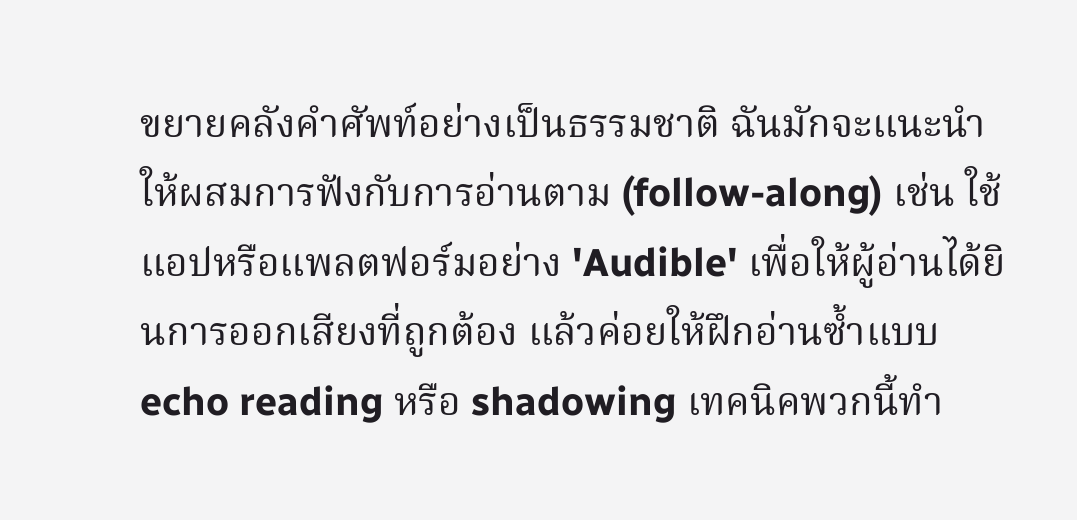ขยายคลังคำศัพท์อย่างเป็นธรรมชาติ ฉันมักจะแนะนำให้ผสมการฟังกับการอ่านตาม (follow-along) เช่น ใช้แอปหรือแพลตฟอร์มอย่าง 'Audible' เพื่อให้ผู้อ่านได้ยินการออกเสียงที่ถูกต้อง แล้วค่อยให้ฝึกอ่านซ้ำแบบ echo reading หรือ shadowing เทคนิคพวกนี้ทำ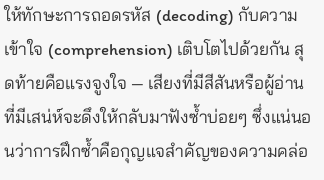ให้ทักษะการถอดรหัส (decoding) กับความเข้าใจ (comprehension) เติบโตไปด้วยกัน สุดท้ายคือแรงจูงใจ — เสียงที่มีสีสันหรือผู้อ่านที่มีเสน่ห์จะดึงให้กลับมาฟังซ้ำบ่อยๆ ซึ่งแน่นอนว่าการฝึกซ้ำคือกุญแจสำคัญของความคล่อ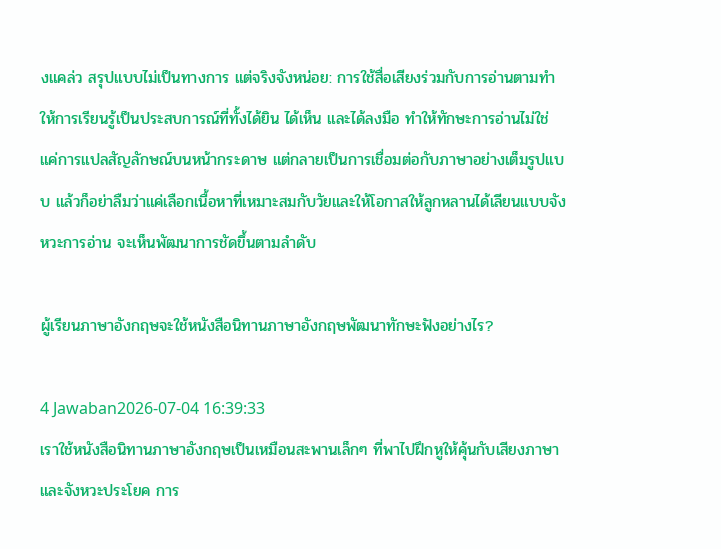งแคล่ว สรุปแบบไม่เป็นทางการ แต่จริงจังหน่อย: การใช้สื่อเสียงร่วมกับการอ่านตามทำให้การเรียนรู้เป็นประสบการณ์ที่ทั้งได้ยิน ได้เห็น และได้ลงมือ ทำให้ทักษะการอ่านไม่ใช่แค่การแปลสัญลักษณ์บนหน้ากระดาษ แต่กลายเป็นการเชื่อมต่อกับภาษาอย่างเต็มรูปแบบ แล้วก็อย่าลืมว่าแค่เลือกเนื้อหาที่เหมาะสมกับวัยและให้โอกาสให้ลูกหลานได้เลียนแบบจังหวะการอ่าน จะเห็นพัฒนาการชัดขึ้นตามลำดับ

ผู้เรียนภาษาอังกฤษจะใช้หนังสือนิทานภาษาอังกฤษพัฒนาทักษะฟังอย่างไร?

4 Jawaban2026-07-04 16:39:33
เราใช้หนังสือนิทานภาษาอังกฤษเป็นเหมือนสะพานเล็กๆ ที่พาไปฝึกหูให้คุ้นกับเสียงภาษาและจังหวะประโยค การ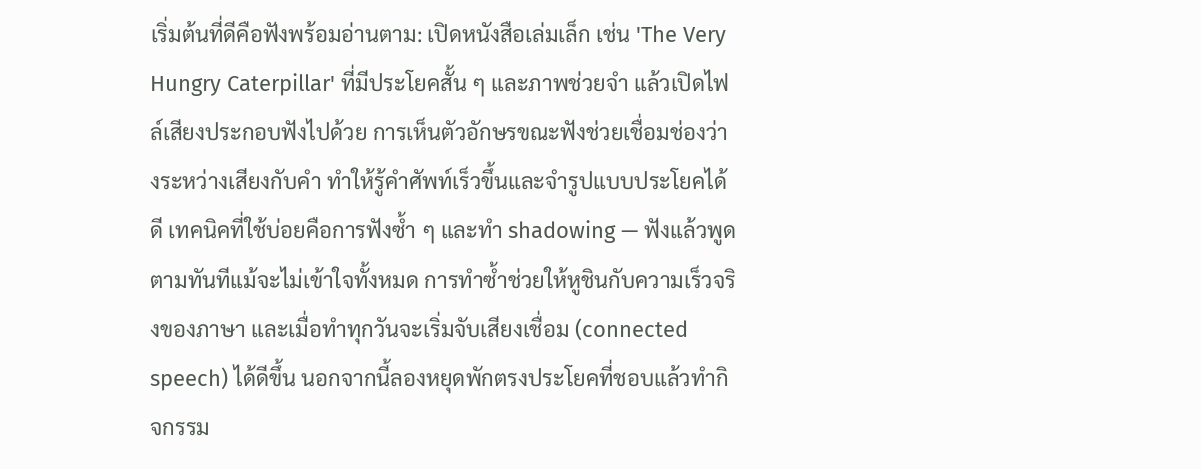เริ่มต้นที่ดีคือฟังพร้อมอ่านตาม: เปิดหนังสือเล่มเล็ก เช่น 'The Very Hungry Caterpillar' ที่มีประโยคสั้น ๆ และภาพช่วยจำ แล้วเปิดไฟล์เสียงประกอบฟังไปด้วย การเห็นตัวอักษรขณะฟังช่วยเชื่อมช่องว่างระหว่างเสียงกับคำ ทำให้รู้คำศัพท์เร็วขึ้นและจำรูปแบบประโยคได้ดี เทคนิคที่ใช้บ่อยคือการฟังซ้ำ ๆ และทำ shadowing — ฟังแล้วพูดตามทันทีแม้จะไม่เข้าใจทั้งหมด การทำซ้ำช่วยให้หูชินกับความเร็วจริงของภาษา และเมื่อทำทุกวันจะเริ่มจับเสียงเชื่อม (connected speech) ได้ดีขึ้น นอกจากนี้ลองหยุดพักตรงประโยคที่ชอบแล้วทำกิจกรรม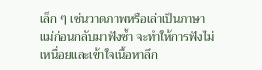เล็ก ๆ เช่นวาดภาพหรือเล่าเป็นภาษาแม่ก่อนกลับมาฟังซ้ำ จะทำให้การฟังไม่เหนื่อยและเข้าใจเนื้อหาลึก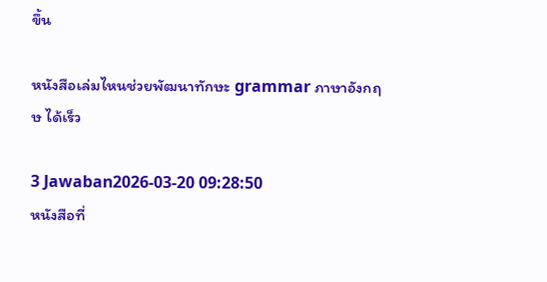ขึ้น

หนังสือเล่มไหนช่วยพัฒนาทักษะ grammar ภาษาอังกฤษ ได้เร็ว

3 Jawaban2026-03-20 09:28:50
หนังสือที่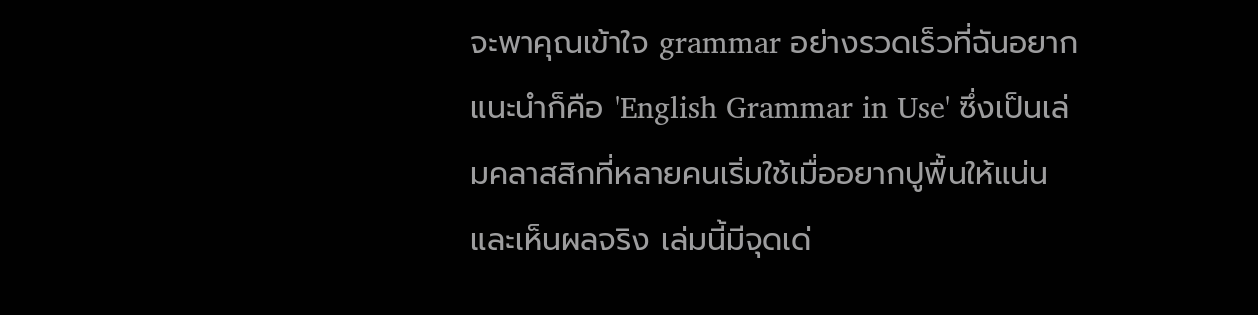จะพาคุณเข้าใจ grammar อย่างรวดเร็วที่ฉันอยากแนะนำก็คือ 'English Grammar in Use' ซึ่งเป็นเล่มคลาสสิกที่หลายคนเริ่มใช้เมื่ออยากปูพื้นให้แน่นและเห็นผลจริง เล่มนี้มีจุดเด่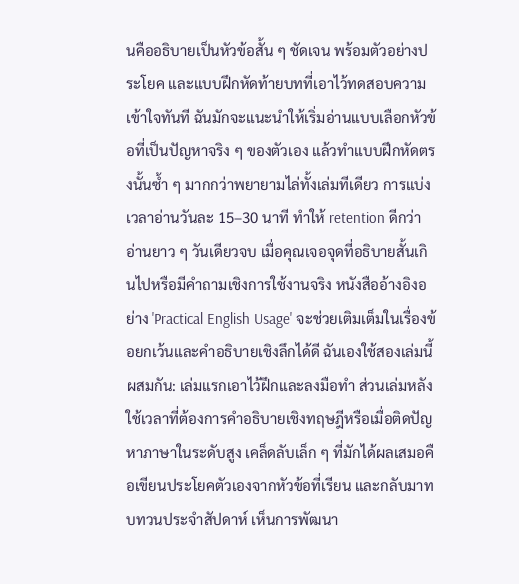นคืออธิบายเป็นหัวข้อสั้น ๆ ชัดเจน พร้อมตัวอย่างประโยค และแบบฝึกหัดท้ายบทที่เอาไว้ทดสอบความเข้าใจทันที ฉันมักจะแนะนำให้เริ่มอ่านแบบเลือกหัวข้อที่เป็นปัญหาจริง ๆ ของตัวเอง แล้วทำแบบฝึกหัดตรงนั้นซ้ำ ๆ มากกว่าพยายามไล่ทั้งเล่มทีเดียว การแบ่งเวลาอ่านวันละ 15–30 นาที ทำให้ retention ดีกว่าอ่านยาว ๆ วันเดียวจบ เมื่อคุณเจอจุดที่อธิบายสั้นเกินไปหรือมีคำถามเชิงการใช้งานจริง หนังสืออ้างอิงอย่าง 'Practical English Usage' จะช่วยเติมเต็มในเรื่องข้อยกเว้นและคำอธิบายเชิงลึกได้ดี ฉันเองใช้สองเล่มนี้ผสมกัน: เล่มแรกเอาไว้ฝึกและลงมือทำ ส่วนเล่มหลังใช้เวลาที่ต้องการคำอธิบายเชิงทฤษฎีหรือเมื่อติดปัญหาภาษาในระดับสูง เคล็ดลับเล็ก ๆ ที่มักได้ผลเสมอคือเขียนประโยคตัวเองจากหัวข้อที่เรียน และกลับมาทบทวนประจำสัปดาห์ เห็นการพัฒนา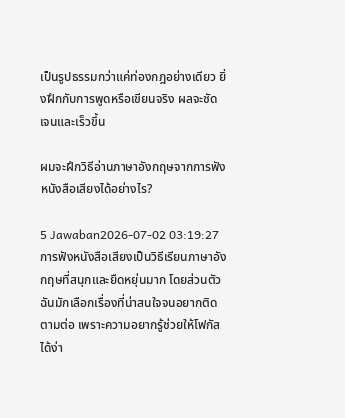เป็นรูปธรรมกว่าแค่ท่องกฎอย่างเดียว ยิ่งฝึกกับการพูดหรือเขียนจริง ผลจะชัดเจนและเร็วขึ้น

ผมจะฝึกวิธีอ่านภาษาอังกฤษจากการฟังหนังสือเสียงได้อย่างไร?

5 Jawaban2026-07-02 03:19:27
การฟังหนังสือเสียงเป็นวิธีเรียนภาษาอังกฤษที่สนุกและยืดหยุ่นมาก โดยส่วนตัวฉันมักเลือกเรื่องที่น่าสนใจจนอยากติดตามต่อ เพราะความอยากรู้ช่วยให้โฟกัสได้ง่า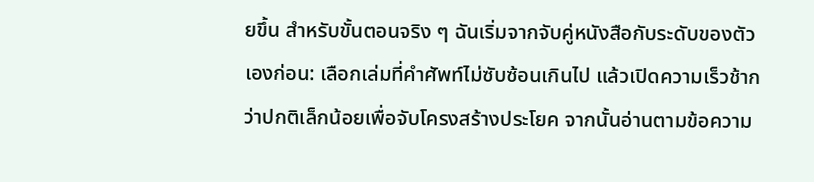ยขึ้น สำหรับขั้นตอนจริง ๆ ฉันเริ่มจากจับคู่หนังสือกับระดับของตัวเองก่อน: เลือกเล่มที่คำศัพท์ไม่ซับซ้อนเกินไป แล้วเปิดความเร็วช้ากว่าปกติเล็กน้อยเพื่อจับโครงสร้างประโยค จากนั้นอ่านตามข้อความ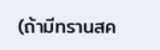(ถ้ามีทรานสค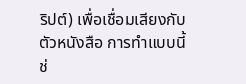ริปต์) เพื่อเชื่อมเสียงกับตัวหนังสือ การทำแบบนี้ช่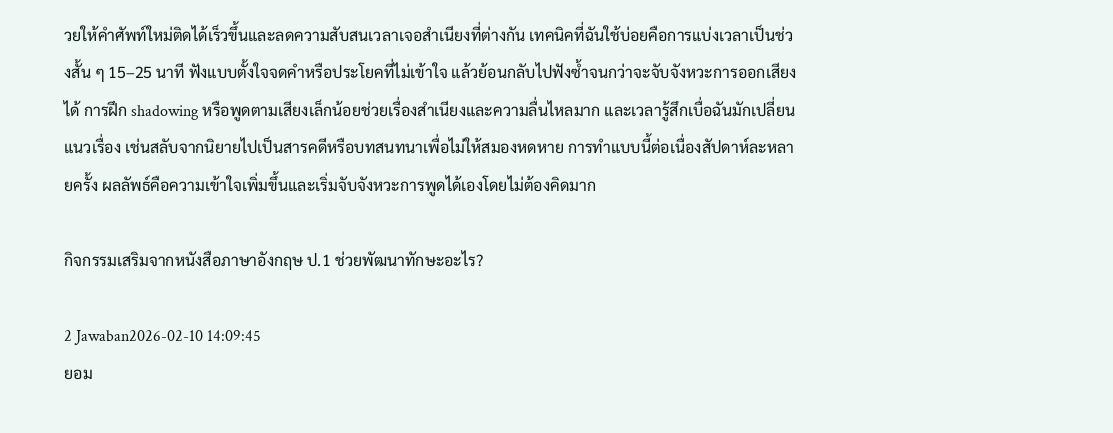วยให้คำศัพท์ใหม่ติดได้เร็วขึ้นและลดความสับสนเวลาเจอสำเนียงที่ต่างกัน เทคนิคที่ฉันใช้บ่อยคือการแบ่งเวลาเป็นช่วงสั้น ๆ 15–25 นาที ฟังแบบตั้งใจจดคำหรือประโยคที่ไม่เข้าใจ แล้วย้อนกลับไปฟังซ้ำจนกว่าจะจับจังหวะการออกเสียงได้ การฝึก shadowing หรือพูดตามเสียงเล็กน้อยช่วยเรื่องสำเนียงและความลื่นไหลมาก และเวลารู้สึกเบื่อฉันมักเปลี่ยนแนวเรื่อง เช่นสลับจากนิยายไปเป็นสารคดีหรือบทสนทนาเพื่อไม่ให้สมองหดหาย การทำแบบนี้ต่อเนื่องสัปดาห์ละหลายครั้ง ผลลัพธ์คือความเข้าใจเพิ่มขึ้นและเริ่มจับจังหวะการพูดได้เองโดยไม่ต้องคิดมาก

กิจกรรมเสริมจากหนังสือภาษาอังกฤษ ป.1 ช่วยพัฒนาทักษะอะไร?

2 Jawaban2026-02-10 14:09:45
ยอม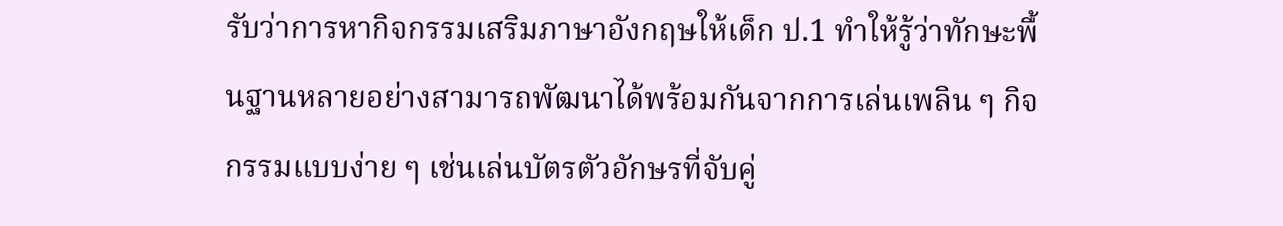รับว่าการหากิจกรรมเสริมภาษาอังกฤษให้เด็ก ป.1 ทำให้รู้ว่าทักษะพื้นฐานหลายอย่างสามารถพัฒนาได้พร้อมกันจากการเล่นเพลิน ๆ กิจกรรมแบบง่าย ๆ เช่นเล่นบัตรตัวอักษรที่จับคู่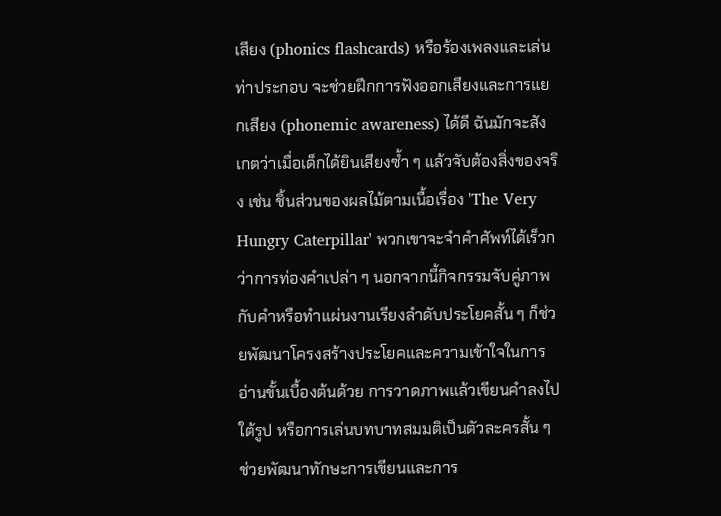เสียง (phonics flashcards) หรือร้องเพลงและเล่นท่าประกอบ จะช่วยฝึกการฟังออกเสียงและการแยกเสียง (phonemic awareness) ได้ดี ฉันมักจะสังเกตว่าเมื่อเด็กได้ยินเสียงซ้ำ ๆ แล้วจับต้องสิ่งของจริง เช่น ชิ้นส่วนของผลไม้ตามเนื้อเรื่อง 'The Very Hungry Caterpillar' พวกเขาจะจำคำศัพท์ได้เร็วกว่าการท่องคำเปล่า ๆ นอกจากนี้กิจกรรมจับคู่ภาพกับคำหรือทำแผ่นงานเรียงลำดับประโยคสั้น ๆ ก็ช่วยพัฒนาโครงสร้างประโยคและความเข้าใจในการอ่านขั้นเบื้องต้นด้วย การวาดภาพแล้วเขียนคำลงไปใต้รูป หรือการเล่นบทบาทสมมติเป็นตัวละครสั้น ๆ ช่วยพัฒนาทักษะการเขียนและการ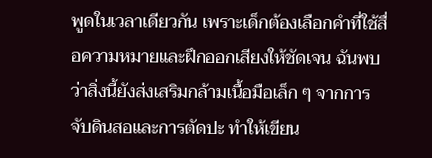พูดในเวลาเดียวกัน เพราะเด็กต้องเลือกคำที่ใช้สื่อความหมายและฝึกออกเสียงให้ชัดเจน ฉันพบว่าสิ่งนี้ยังส่งเสริมกล้ามเนื้อมือเล็ก ๆ จากการจับดินสอและการตัดปะ ทำให้เขียน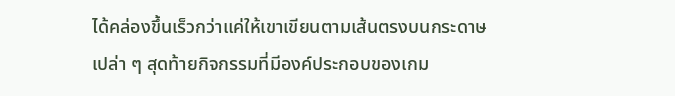ได้คล่องขึ้นเร็วกว่าแค่ให้เขาเขียนตามเส้นตรงบนกระดาษเปล่า ๆ สุดท้ายกิจกรรมที่มีองค์ประกอบของเกม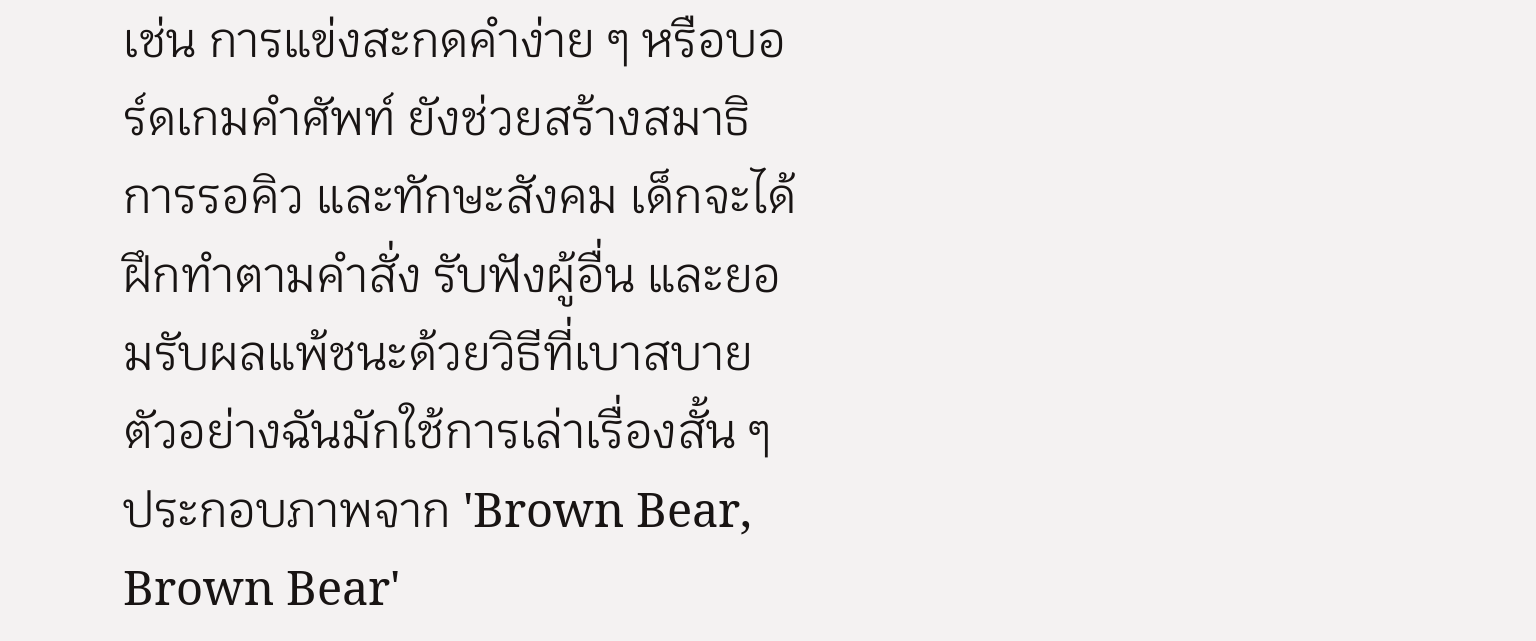เช่น การแข่งสะกดคำง่าย ๆ หรือบอร์ดเกมคำศัพท์ ยังช่วยสร้างสมาธิ การรอคิว และทักษะสังคม เด็กจะได้ฝึกทำตามคำสั่ง รับฟังผู้อื่น และยอมรับผลแพ้ชนะด้วยวิธีที่เบาสบาย ตัวอย่างฉันมักใช้การเล่าเรื่องสั้น ๆ ประกอบภาพจาก 'Brown Bear, Brown Bear'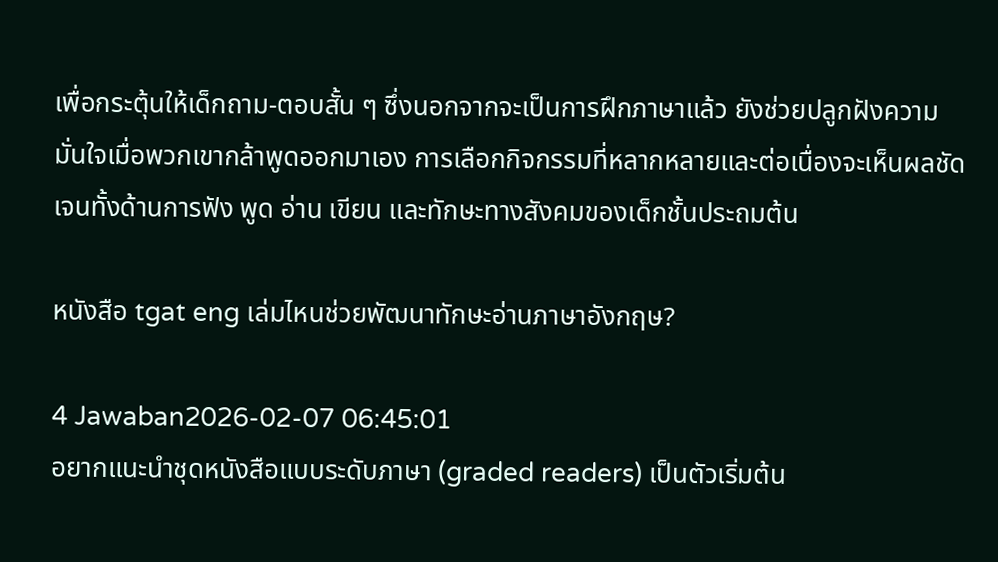เพื่อกระตุ้นให้เด็กถาม-ตอบสั้น ๆ ซึ่งนอกจากจะเป็นการฝึกภาษาแล้ว ยังช่วยปลูกฝังความมั่นใจเมื่อพวกเขากล้าพูดออกมาเอง การเลือกกิจกรรมที่หลากหลายและต่อเนื่องจะเห็นผลชัดเจนทั้งด้านการฟัง พูด อ่าน เขียน และทักษะทางสังคมของเด็กชั้นประถมต้น

หนังสือ tgat eng เล่มไหนช่วยพัฒนาทักษะอ่านภาษาอังกฤษ?

4 Jawaban2026-02-07 06:45:01
อยากแนะนำชุดหนังสือแบบระดับภาษา (graded readers) เป็นตัวเริ่มต้น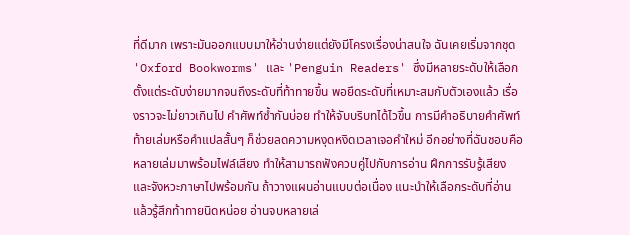ที่ดีมาก เพราะมันออกแบบมาให้อ่านง่ายแต่ยังมีโครงเรื่องน่าสนใจ ฉันเคยเริ่มจากชุด 'Oxford Bookworms' และ 'Penguin Readers' ซึ่งมีหลายระดับให้เลือก ตั้งแต่ระดับง่ายมากจนถึงระดับที่ท้าทายขึ้น พอยึดระดับที่เหมาะสมกับตัวเองแล้ว เรื่องราวจะไม่ยาวเกินไป คำศัพท์ซ้ำกันบ่อย ทำให้จับบริบทได้ไวขึ้น การมีคำอธิบายคำศัพท์ท้ายเล่มหรือคำแปลสั้นๆ ก็ช่วยลดความหงุดหงิดเวลาเจอคำใหม่ อีกอย่างที่ฉันชอบคือหลายเล่มมาพร้อมไฟล์เสียง ทำให้สามารถฟังควบคู่ไปกับการอ่าน ฝึกการรับรู้เสียงและจังหวะภาษาไปพร้อมกัน ถ้าวางแผนอ่านแบบต่อเนื่อง แนะนำให้เลือกระดับที่อ่านแล้วรู้สึกท้าทายนิดหน่อย อ่านจบหลายเล่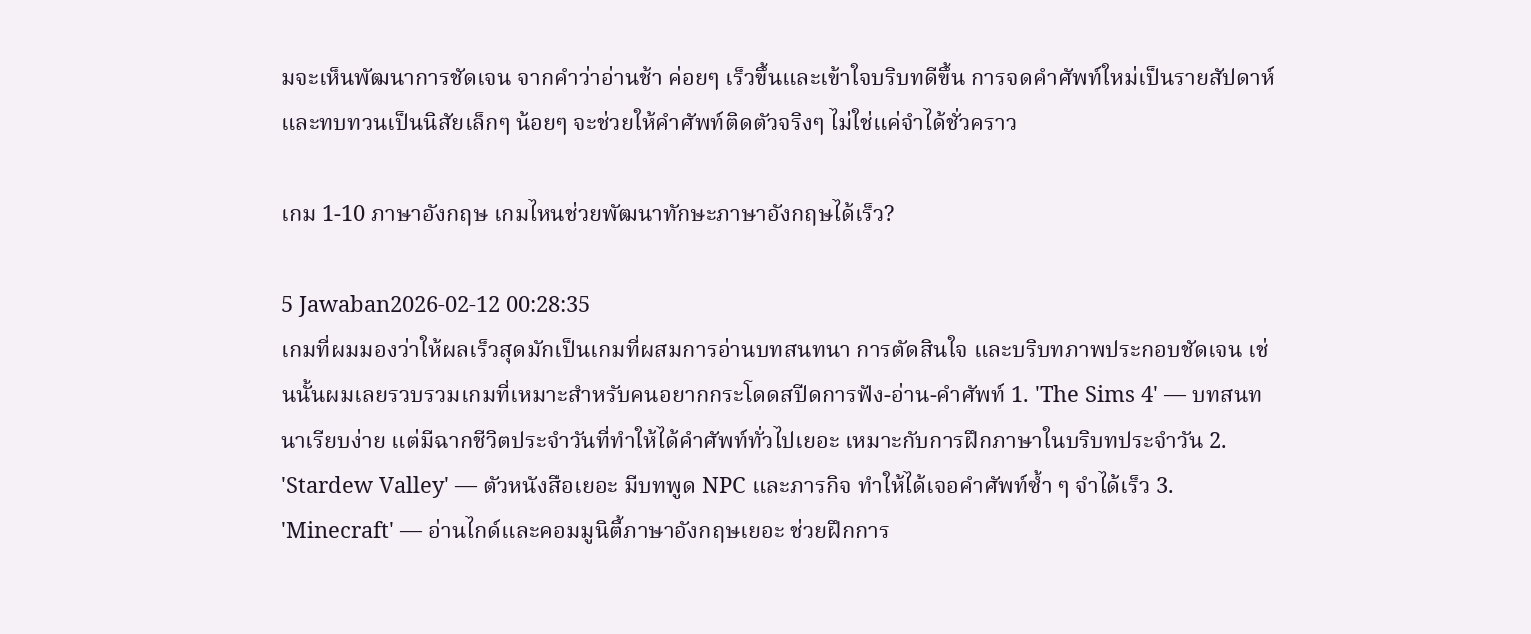มจะเห็นพัฒนาการชัดเจน จากคำว่าอ่านช้า ค่อยๆ เร็วขึ้นและเข้าใจบริบทดีขึ้น การจดคำศัพท์ใหม่เป็นรายสัปดาห์และทบทวนเป็นนิสัยเล็กๆ น้อยๆ จะช่วยให้คำศัพท์ติดตัวจริงๆ ไม่ใช่แค่จำได้ชั่วคราว

เกม 1-10 ภาษาอังกฤษ เกมไหนช่วยพัฒนาทักษะภาษาอังกฤษได้เร็ว?

5 Jawaban2026-02-12 00:28:35
เกมที่ผมมองว่าให้ผลเร็วสุดมักเป็นเกมที่ผสมการอ่านบทสนทนา การตัดสินใจ และบริบทภาพประกอบชัดเจน เช่นนั้นผมเลยรวบรวมเกมที่เหมาะสำหรับคนอยากกระโดดสปีดการฟัง-อ่าน-คำศัพท์ 1. 'The Sims 4' — บทสนทนาเรียบง่าย แต่มีฉากชีวิตประจำวันที่ทำให้ได้คำศัพท์ทั่วไปเยอะ เหมาะกับการฝึกภาษาในบริบทประจำวัน 2. 'Stardew Valley' — ตัวหนังสือเยอะ มีบทพูด NPC และภารกิจ ทำให้ได้เจอคำศัพท์ซ้ำ ๆ จำได้เร็ว 3. 'Minecraft' — อ่านไกด์และคอมมูนิตี้ภาษาอังกฤษเยอะ ช่วยฝึกการ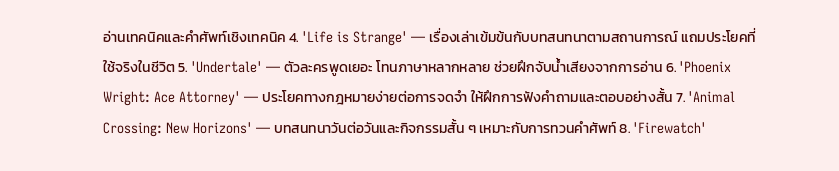อ่านเทคนิคและคำศัพท์เชิงเทคนิค 4. 'Life is Strange' — เรื่องเล่าเข้มข้นกับบทสนทนาตามสถานการณ์ แถมประโยคที่ใช้จริงในชีวิต 5. 'Undertale' — ตัวละครพูดเยอะ โทนภาษาหลากหลาย ช่วยฝึกจับน้ำเสียงจากการอ่าน 6. 'Phoenix Wright: Ace Attorney' — ประโยคทางกฎหมายง่ายต่อการจดจำ ให้ฝึกการฟังคำถามและตอบอย่างสั้น 7. 'Animal Crossing: New Horizons' — บทสนทนาวันต่อวันและกิจกรรมสั้น ๆ เหมาะกับการทวนคำศัพท์ 8. 'Firewatch'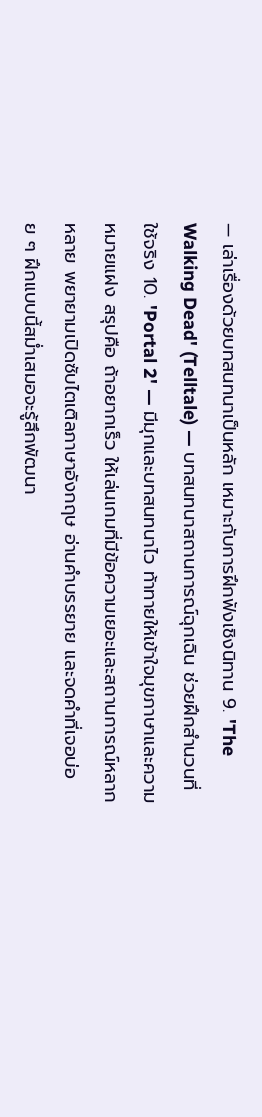— เล่าเรื่องด้วยบทสนทนาเป็นหลัก เหมาะกับการฝึกฟังเชิงนิทาน 9. 'The Walking Dead' (Telltale) — บทสนทนาสถานการณ์ฉุกเฉิน ช่วยฝึกสำนวนที่ใช้จริง 10. 'Portal 2' — มีมุกและบทสนทนาไว ท้าทายให้เข้าใจมุขภาษาและความหมายแฝง สรุปคือ ถ้าอยากเร็ว ให้เล่นเกมที่มีข้อความเยอะและสถานการณ์หลากหลาย พยายามเปิดซับไตเติลภาษาอังกฤษ อ่านคำบรรยาย และจดคำที่เจอบ่อย ๆ ฝึกแบบนี้สม่ำเสมอจะรู้สึกพัฒนา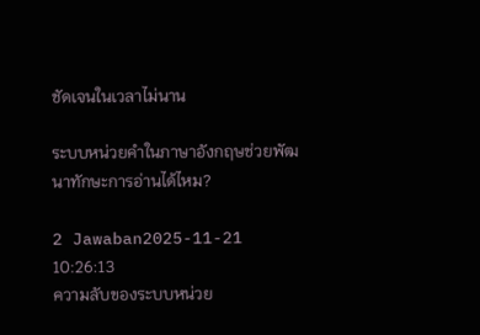ชัดเจนในเวลาไม่นาน

ระบบหน่วยคำในภาษาอังกฤษช่วยพัฒนาทักษะการอ่านได้ไหม?

2 Jawaban2025-11-21 10:26:13
ความลับของระบบหน่วย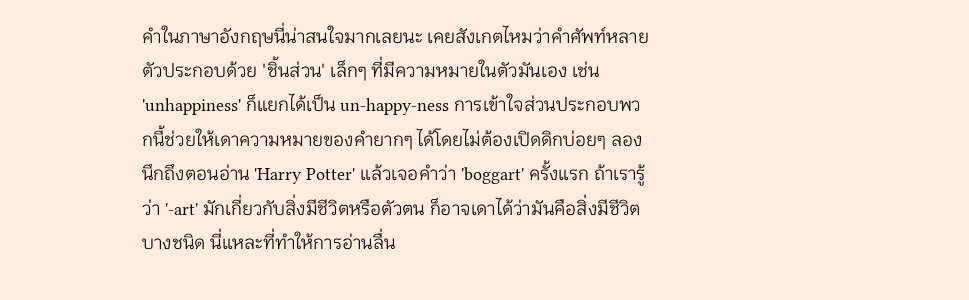คำในภาษาอังกฤษนี่น่าสนใจมากเลยนะ เคยสังเกตไหมว่าคำศัพท์หลายตัวประกอบด้วย 'ชิ้นส่วน' เล็กๆ ที่มีความหมายในตัวมันเอง เช่น 'unhappiness' ก็แยกได้เป็น un-happy-ness การเข้าใจส่วนประกอบพวกนี้ช่วยให้เดาความหมายของคำยากๆ ได้โดยไม่ต้องเปิดดิกบ่อยๆ ลองนึกถึงตอนอ่าน 'Harry Potter' แล้วเจอคำว่า 'boggart' ครั้งแรก ถ้าเรารู้ว่า '-art' มักเกี่ยวกับสิ่งมีชีวิตหรือตัวตน ก็อาจเดาได้ว่ามันคือสิ่งมีชีวิตบางชนิด นี่แหละที่ทำให้การอ่านลื่น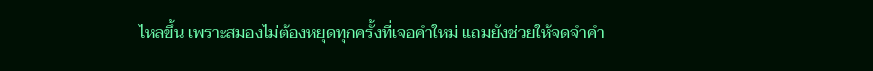ไหลขึ้น เพราะสมองไม่ต้องหยุดทุกครั้งที่เจอคำใหม่ แถมยังช่วยให้จดจำคำ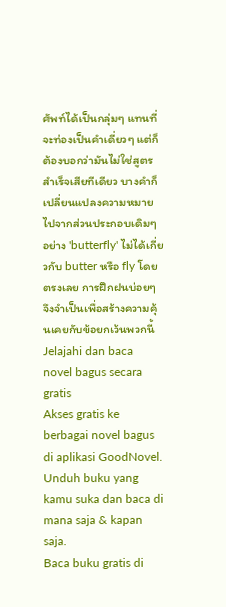ศัพท์ได้เป็นกลุ่มๆ แทนที่จะท่องเป็นคำเดี่ยวๆ แต่ก็ต้องบอกว่ามันไม่ใช่สูตรสำเร็จเสียทีเดียว บางคำก็เปลี่ยนแปลงความหมายไปจากส่วนประกอบเดิมๆ อย่าง 'butterfly' ไม่ได้เกี่ยวกับ butter หรือ fly โดยตรงเลย การฝึกฝนบ่อยๆ จึงจำเป็นเพื่อสร้างความคุ้นเคยกับข้อยกเว้นพวกนี้
Jelajahi dan baca novel bagus secara gratis
Akses gratis ke berbagai novel bagus di aplikasi GoodNovel. Unduh buku yang kamu suka dan baca di mana saja & kapan saja.
Baca buku gratis di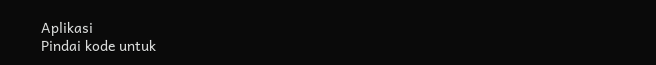Aplikasi
Pindai kode untuk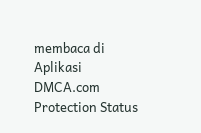membaca di Aplikasi
DMCA.com Protection Status